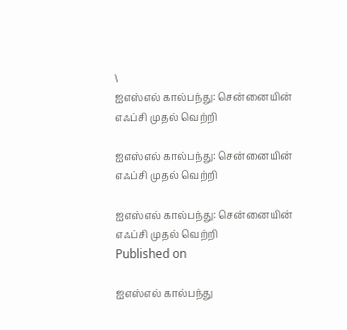\
ஐஎஸ்எல் கால்பந்து: சென்னையின் எஃப்சி முதல் வெற்றி

ஐஎஸ்எல் கால்பந்து: சென்னையின் எஃப்சி முதல் வெற்றி

ஐஎஸ்எல் கால்பந்து: சென்னையின் எஃப்சி முதல் வெற்றி
Published on

ஐஎஸ்எல் கால்பந்து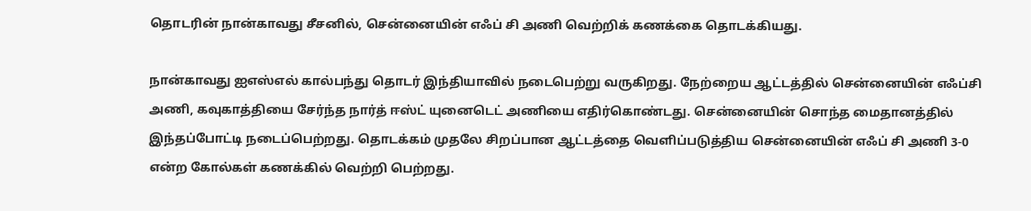தொடரின் நான்காவது சீசனில், சென்னையின் எஃப் சி அணி வெற்றிக் கணக்கை தொடக்கியது.

நான்காவது ஐஎஸ்எல் கால்பந்து தொடர் இந்தியாவில் நடைபெற்று வருகிறது. நேற்றைய ஆட்டத்தில் சென்னையின் எஃப்சி அணி, கவுகாத்தியை சேர்ந்த நார்த் ஈஸ்ட் யுனைடெட் அணியை எதிர்கொண்டது. சென்னையின் சொந்த மைதானத்தில் இந்தப்போட்டி நடைப்பெற்றது. தொடக்கம் முதலே சிறப்பான ஆட்டத்தை வெளிப்படுத்திய சென்னையின் எஃப் சி அணி 3-0 என்ற கோல்கள் கணக்கில் வெற்றி பெற்றது.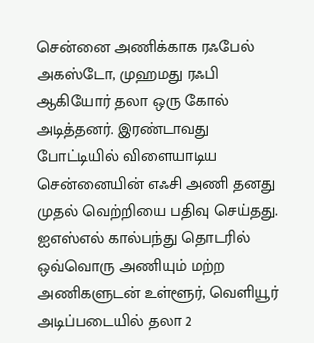சென்னை அணிக்காக ரஃபேல் அகஸ்டோ, முஹமது ரஃபி ஆகியோர் தலா ஒரு கோல் அடித்தனர். இரண்டாவது போட்டியில் விளையாடிய சென்னையின் எஃசி அணி தனது முதல் வெற்றியை பதிவு செய்தது. ஐஎஸ்எல் கால்பந்து தொடரில் ஒவ்வொரு அணியும் மற்ற அணிகளுடன் உள்ளூர், வெளியூர் அடிப்படையில் தலா 2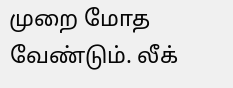முறை மோத வேண்டும். லீக்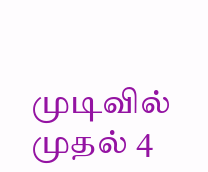முடிவில் முதல் 4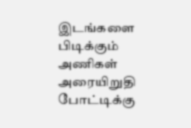இடங்களை பிடிக்கும் அணிகள் அரையிறுதி போட்டிக்கு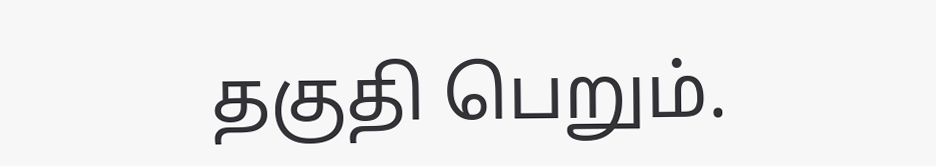தகுதி பெறும்.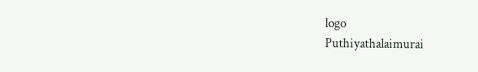logo
Puthiyathalaimurai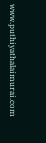www.puthiyathalaimurai.com